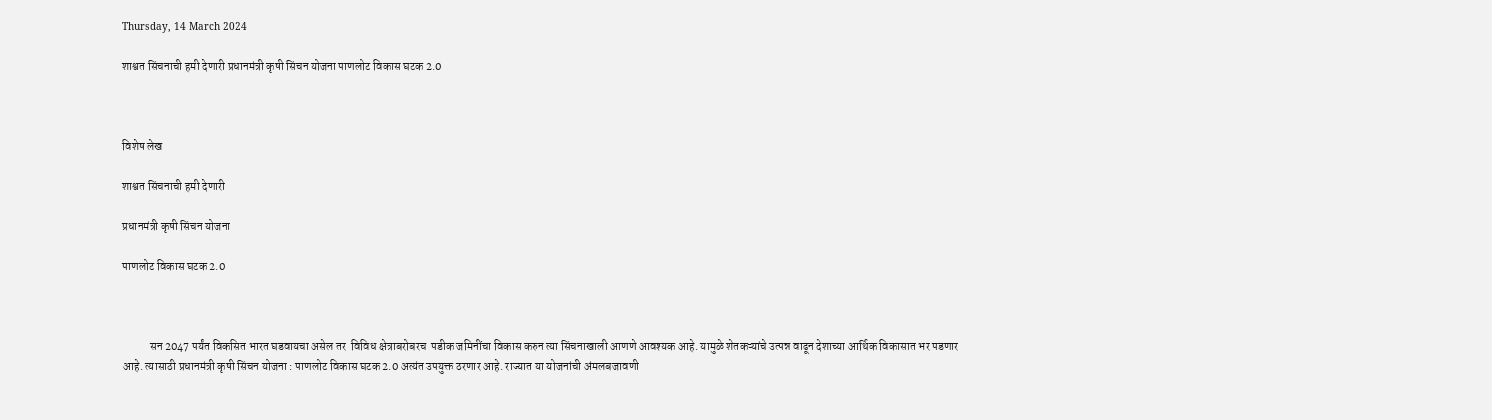Thursday, 14 March 2024

शाश्वत सिंचनाची हमी देणारी प्रधानमंत्री कृषी सिंचन योजना पाणलोट विकास घटक 2.0



विशेष लेख

शाश्वत सिंचनाची हमी देणारी

प्रधानमंत्री कृषी सिंचन योजना

पाणलोट विकास घटक 2.0



            सन 2047 पर्यंत विकसित भारत घडवायचा असेल तर  विविध क्षेत्राबरोबरच  पडीक जमिनींचा विकास करुन त्या सिंचनाखाली आणणे आवश्यक आहे. यामुळे शेतकऱ्यांचे उत्पन्न वाढून देशाच्या आर्थिक विकासात भर पडणार आहे. त्यासाठी प्रधानमंत्री कृषी सिंचन योजना : पाणलोट विकास घटक 2.0 अत्यंत उपयुक्त ठरणार आहे. राज्यात या योजनांची अंमलबजावणी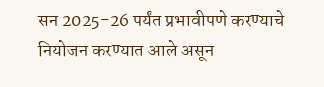सन 2025-26 पर्यंत प्रभावीपणे करण्याचे नियोजन करण्यात आले असून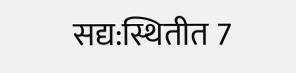सद्य:स्थितीत 7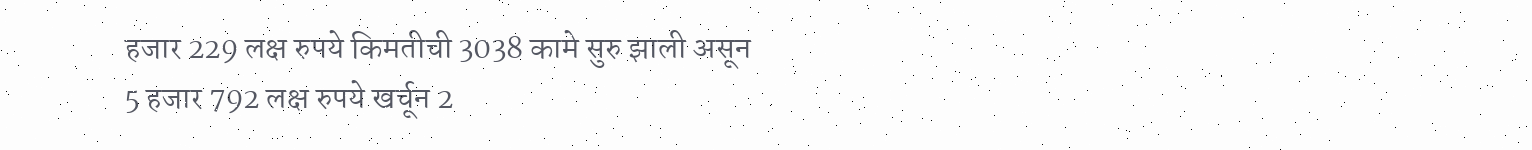हजार 229 लक्ष रुपये किमतीची 3038 कामे सुरु झाली असून 5 हजार 792 लक्ष रुपये खर्चून 2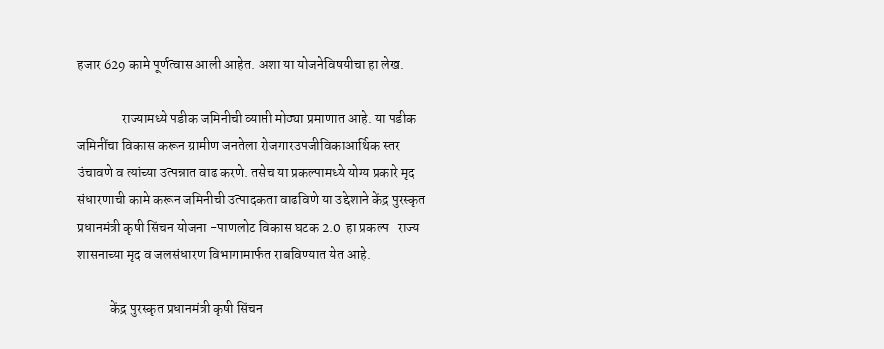हजार 629 कामे पूर्णत्वास आली आहेत. अशा या योजनेविषयीचा हा लेख.

                राज्यामध्ये पडीक जमिनीची व्याप्ती मोठ्या प्रमाणात आहे. या पडीक जमिनींचा विकास करून ग्रामीण जनतेला रोजगारउपजीविकाआर्थिक स्तर उंचावणे व त्यांच्या उत्पन्नात वाढ करणे. तसेच या प्रकल्पामध्ये योग्य प्रकारे मृद संधारणाची कामे करून जमिनीची उत्पादकता वाढविणे या उद्देशाने केंद्र पुरस्कृत प्रधानमंत्री कृषी सिंचन योजना -पाणलोट विकास घटक 2.0  हा प्रकल्प   राज्य शासनाच्या मृद व जलसंधारण विभागामार्फत राबविण्यात येत आहे.

            केंद्र पुरस्कृत प्रधानमंत्री कृषी सिंचन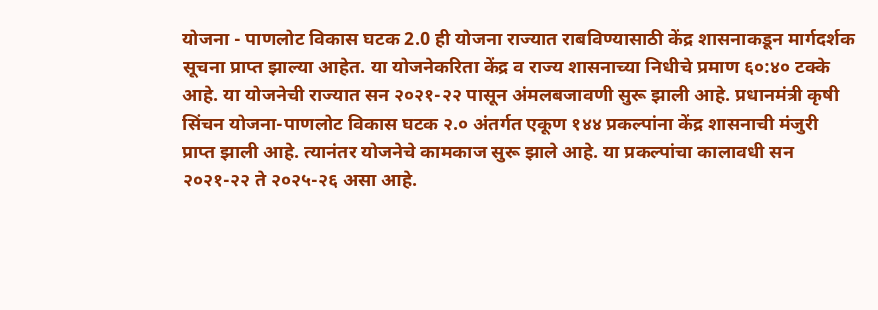योजना - पाणलोट विकास घटक 2.0 ही योजना राज्यात राबविण्यासाठी केंद्र शासनाकडून मार्गदर्शक सूचना प्राप्त झाल्या आहेत. या योजनेकरिता केंद्र व राज्य शासनाच्या निधीचे प्रमाण ६०:४० टक्के आहे. या योजनेची राज्यात सन २०२१-२२ पासून अंमलबजावणी सुरू झाली आहे. प्रधानमंत्री कृषी सिंचन योजना-पाणलोट विकास घटक २.० अंतर्गत एकूण १४४ प्रकल्पांना केंद्र शासनाची मंजुरी प्राप्त झाली आहे. त्यानंतर योजनेचे कामकाज सुरू झाले आहे. या प्रकल्पांचा कालावधी सन २०२१-२२ ते २०२५-२६ असा आहे.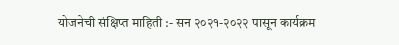योजनेची संक्षिप्त माहिती :- सन २०२१-२०२२ पासून कार्यक्रम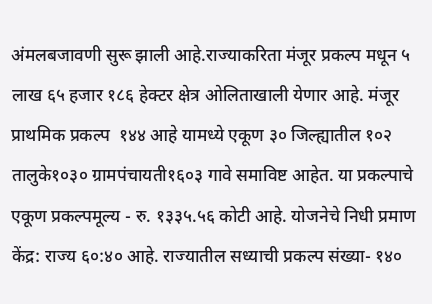अंमलबजावणी सुरू झाली आहे.राज्याकरिता मंजूर प्रकल्प मधून ५ लाख ६५ हजार १८६ हेक्टर क्षेत्र ओलिताखाली येणार आहे. मंजूर प्राथमिक प्रकल्प  १४४ आहे यामध्ये एकूण ३० जिल्ह्यातील १०२ तालुके१०३० ग्रामपंचायती१६०३ गावे समाविष्ट आहेत. या प्रकल्पाचे  एकूण प्रकल्पमूल्य - रु. १३३५.५६ कोटी आहे. योजनेचे निधी प्रमाण केंद्र: राज्य ६०:४० आहे. राज्यातील सध्याची प्रकल्प संख्या- १४०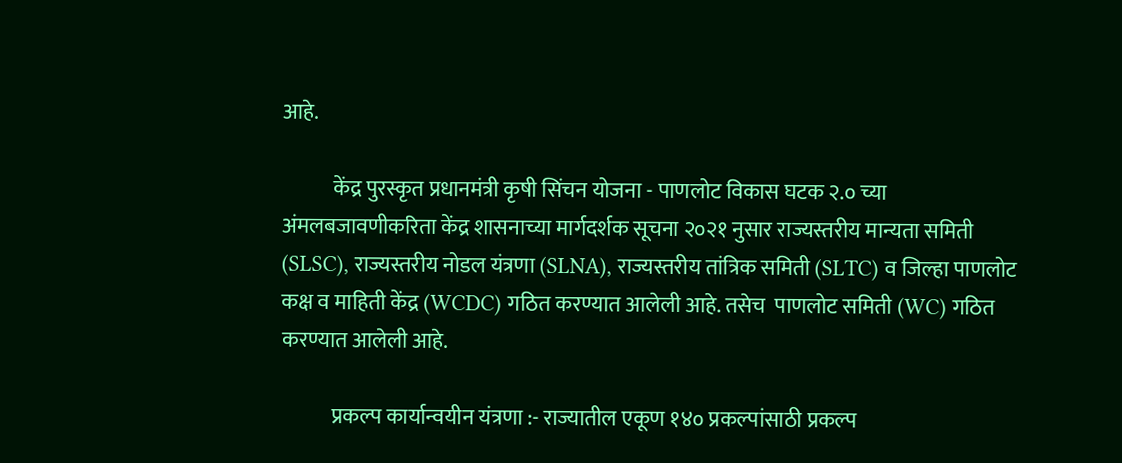आहे.

            केंद्र पुरस्कृत प्रधानमंत्री कृषी सिंचन योजना - पाणलोट विकास घटक २.० च्या अंमलबजावणीकरिता केंद्र शासनाच्या मार्गदर्शक सूचना २०२१ नुसार राज्यस्तरीय मान्यता समिती (SLSC), राज्यस्तरीय नोडल यंत्रणा (SLNA), राज्यस्तरीय तांत्रिक समिती (SLTC) व जिल्हा पाणलोट कक्ष व माहिती केंद्र (WCDC) गठित करण्यात आलेली आहे. तसेच  पाणलोट समिती (WC) गठित करण्यात आलेली आहे.

            प्रकल्प कार्यान्वयीन यंत्रणा :- राज्यातील एकूण १४० प्रकल्पांसाठी प्रकल्प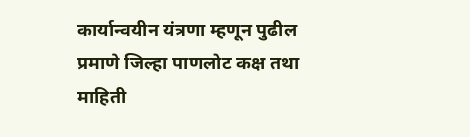कार्यान्वयीन यंत्रणा म्हणून पुढील प्रमाणे जिल्हा पाणलोट कक्ष तथा माहिती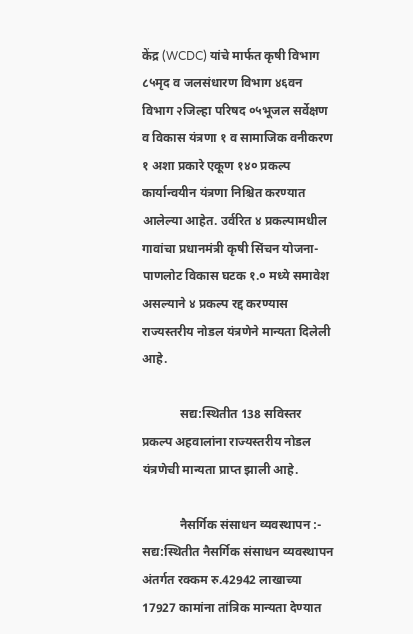केंद्र (WCDC) यांचे मार्फत कृषी विभाग ८५मृद व जलसंधारण विभाग ४६वन विभाग २जिल्हा परिषद ०५भूजल सर्वेक्षण व विकास यंत्रणा १ व सामाजिक वनीकरण १ अशा प्रकारे एकूण १४० प्रकल्प कार्यान्वयीन यंत्रणा निश्चित करण्यात आलेल्या आहेत. उर्वरित ४ प्रकल्पामधील गावांचा प्रधानमंत्री कृषी सिंचन योजना-पाणलोट विकास घटक १.० मध्ये समावेश असल्याने ४ प्रकल्प रद्द करण्यास राज्यस्तरीय नोडल यंत्रणेने मान्यता दिलेली आहे.

            सद्य:स्थितीत 138 सविस्तर प्रकल्प अहवालांना राज्यस्तरीय नोडल यंत्रणेची मान्यता प्राप्त झाली आहे.

            नैसर्गिक संसाधन व्यवस्थापन :- सद्य:स्थितीत नैसर्गिक संसाधन व्यवस्थापन अंतर्गत रक्कम रु.42942 लाखाच्या 17927 कामांना तांत्रिक मान्यता देण्यात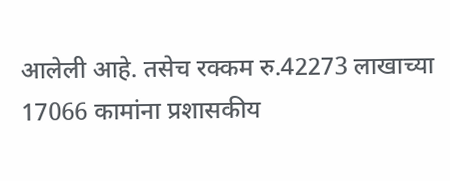आलेली आहे. तसेच रक्कम रु.42273 लाखाच्या 17066 कामांना प्रशासकीय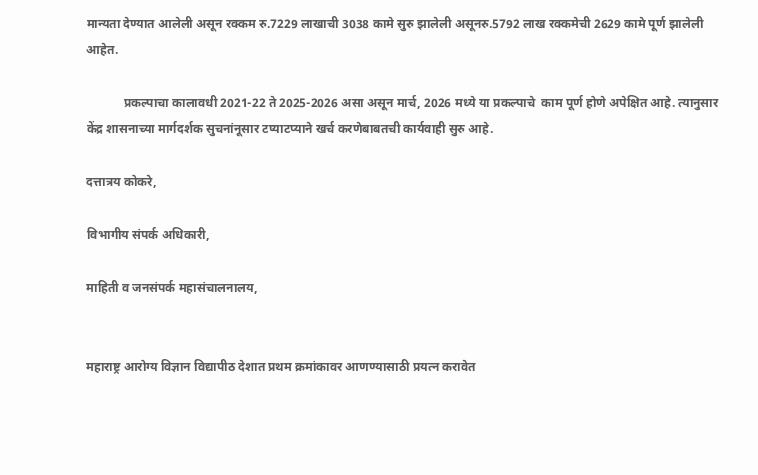मान्यता देण्यात आलेली असून रक्कम रु.7229 लाखाची 3038 कामे सुरु झालेली असूनरु.5792 लाख रक्कमेची 2629 कामे पूर्ण झालेली आहेत.

            प्रकल्पाचा कालावधी 2021-22 ते 2025-2026 असा असून मार्च, 2026 मध्ये या प्रकल्पाचे  काम पूर्ण होणे अपेक्षित आहे. त्यानुसार केंद्र शासनाच्या मार्गदर्शक सुचनांनूसार टप्याटप्याने खर्च करणेबाबतची कार्यवाही सुरु आहे.

दत्तात्रय कोकरे,

विभागीय संपर्क अधिकारी,

माहिती व जनसंपर्क महासंचालनालय,


महाराष्ट्र आरोग्य विज्ञान विद्यापीठ देशात प्रथम क्रमांकावर आणण्यासाठी प्रयत्न करावेत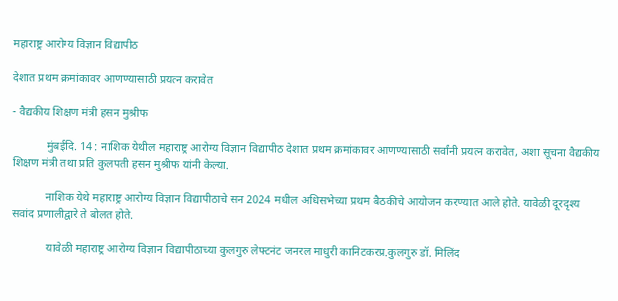महाराष्ट्र आरोग्य विज्ञान विद्यापीठ

देशात प्रथम क्रमांकावर आणण्यासाठी प्रयत्न करावेत

- वैद्यकीय शिक्षण मंत्री हसन मुश्रीफ

            मुंबईदि. 14 : नाशिक येथील महाराष्ट्र आरोग्य विज्ञान विद्यापीठ देशात प्रथम क्रमांकावर आणण्यासाठी सर्वांनी प्रयत्न करावेत, अशा सूचना वैद्यकीय शिक्षण मंत्री तथा प्रति कुलपती हसन मुश्रीफ यांनी केल्या.

            नाशिक येथे महाराष्ट्र आरोग्य विज्ञान विद्यापीठाचे सन 2024 मधील अधिसभेच्या प्रथम बैठकीचे आयोजन करण्यात आले होते. यावेळी दूरदृश्य सवांद प्रणालीद्वारे ते बोलत होते.

            यावेळी महाराष्ट्र आरोग्य विज्ञान विद्यापीठाच्या कुलगुरु लेफ्टनंट जनरल माधुरी कानिटकरप्र.कुलगुरु डॉ. मिलिंद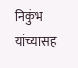निकुंभ यांच्यासह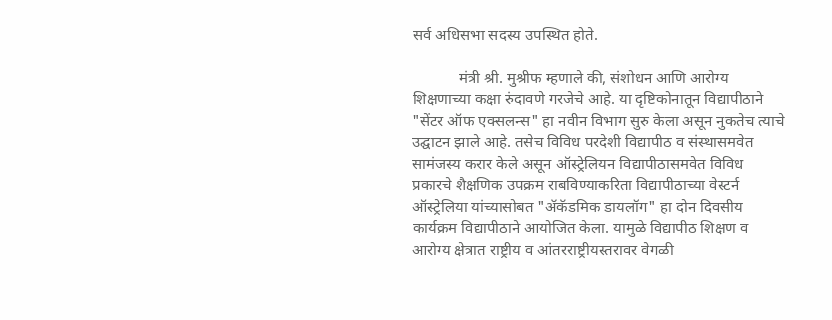सर्व अधिसभा सदस्य उपस्थित होते.

            मंत्री श्री. मुश्रीफ म्हणाले की, संशोधन आणि आरोग्य शिक्षणाच्या कक्षा रुंदावणे गरजेचे आहे. या दृष्ट‍िकोनातून विद्यापीठाने "सेंटर ऑफ एक्सलन्स" हा नवीन विभाग सुरु केला असून नुकतेच त्याचे उ‌द्घाटन झाले आहे. तसेच विविध परदेशी विद्यापीठ व संस्थासमवेत सामंजस्य करार केले असून ऑस्ट्रेलियन विद्यापीठासमवेत विविध प्रकारचे शैक्षणिक उपक्रम राबविण्याकरिता विद्यापीठाच्या वेस्टर्न ऑस्ट्रेलिया यांच्यासोबत "ॲकॅडमिक डायलॉग" हा दोन दिवसीय कार्यक्रम विद्यापीठाने आयोजित केला. यामुळे विद्यापीठ शिक्षण व आरोग्य क्षेत्रात राष्ट्रीय व आंतरराष्ट्रीयस्तरावर वेगळी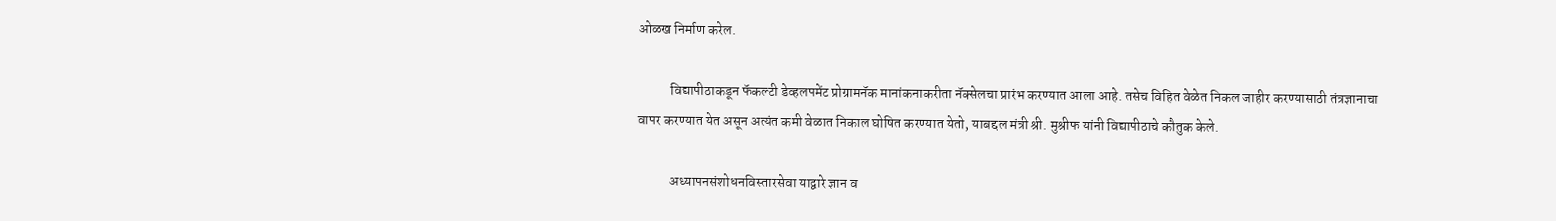ओळख निर्माण करेल.

            विद्यापीठाकडून फॅकल्टी डेव्हलपमेंट प्रोग्रामनॅक मानांकनाकरीता नॅक्सेलचा प्रारंभ करण्यात आला आहे. तसेच विहित वेळेत निकल जाहीर करण्यासाठी तंत्रज्ञानाचा वापर करण्यात येत असून अत्यंत कमी वेळात निकाल घोषित करण्यात येतो, याबद्दल मंत्री श्री. मुश्रीफ यांनी विद्यापीठाचे कौतुक केले.

            अध्यापनसंशोधनविस्तारसेवा याद्वारे ज्ञान व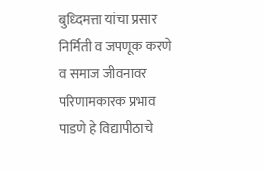बुध्दिमत्ता यांचा प्रसार निर्मिती व जपणूक करणे व समाज जीवनावर परिणामकारक प्रभाव पाडणे हे विद्यापीठाचे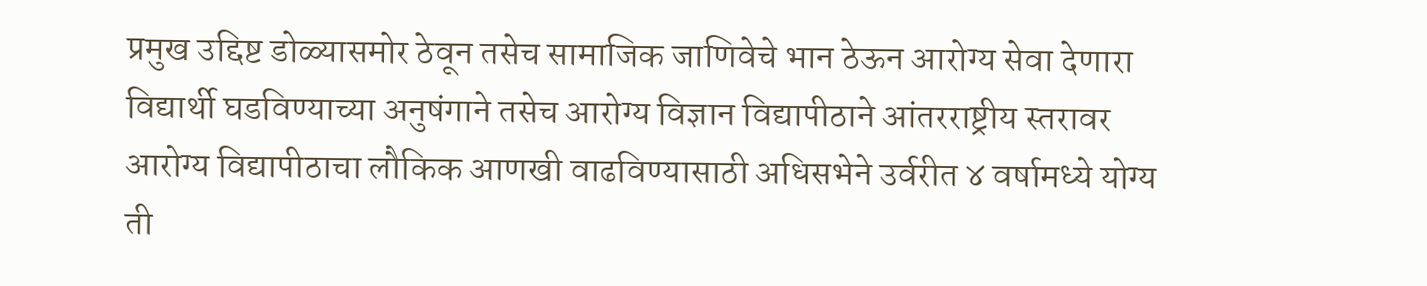प्रमुख उद्दिष्ट डोळ्यासमोर ठेवून तसेच सामाजिक जाणिवेचे भान ठेऊन आरोग्य सेवा देणारा विद्यार्थी घडविण्याच्या अनुषंगाने तसेच आरोग्य विज्ञान विद्यापीठाने आंतरराष्ट्रीय स्तरावर आरोग्य विद्यापीठाचा लौकिक आणखी वाढविण्यासाठी अधिसभेने उर्वरीत ४ वर्षामध्ये योग्य ती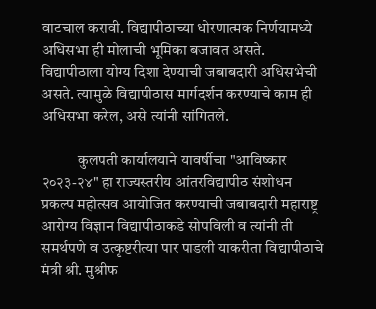वाटचाल करावी. विद्यापीठाच्या धोरणात्मक निर्णयामध्ये अधिसभा ही मोलाची भूमिका बजावत असते. विद्यापीठाला योग्य दिशा देण्याची जबाबदारी अधिसभेची असते. त्यामुळे विद्यापीठास मार्गदर्शन करण्याचे काम ही अधिसभा करेल, असे त्यांनी सांगितले.

            कुलपती कार्यालयाने यावर्षीचा "आविष्कार २०२३-२४" हा राज्यस्तरीय आंतरविद्यापीठ संशोधन प्रकल्प महोत्सव आयोजित करण्याची जबाबदारी महाराष्ट्र आरोग्य विज्ञान विद्यापीठाकडे सोपविली व त्यांनी ती समर्थपणे व उत्कृष्टरीत्या पार पाडली याकरीता विद्यापीठाचे मंत्री श्री. मुश्रीफ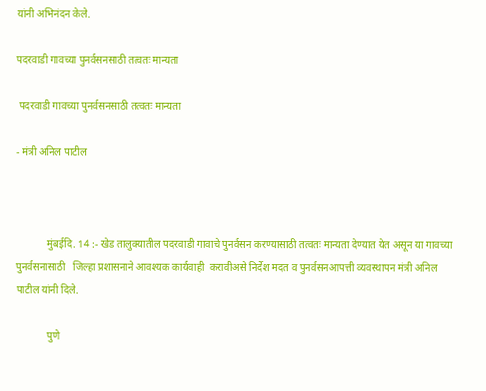यांनी अभिनंदन केले.

पदरवाडी गावच्या पुनर्वसनसाठी तत्वतः मान्यता

 पदरवाडी गावच्या पुनर्वसनसाठी तत्वतः मान्यता

- मंत्री अनिल पाटील



            मुंबईदि. 14 :- खेड तालुक्यातील पदरवाडी गावाचे पुनर्वसन करण्यासाठी तत्वतः मान्यता देण्यात येत असून या गावच्या पुनर्वसनासाठी   जिल्हा प्रशासनाने आवश्यक कार्यवाही  करावीअसे निर्देश मदत व पुनर्वसनआपत्ती व्यवस्थापन मंत्री अनिल पाटील यांनी दिले.

            पुणे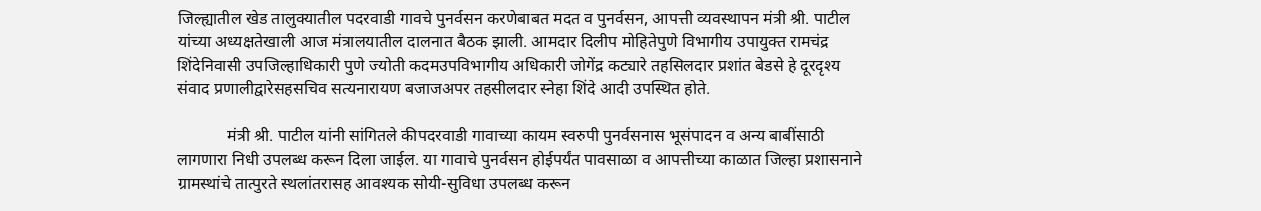जिल्ह्यातील खेड तालुक्यातील पदरवाडी गावचे पुनर्वसन करणेबाबत मदत व पुनर्वसन, आपत्ती व्यवस्थापन मंत्री श्री. पाटील यांच्या अध्यक्षतेखाली आज मंत्रालयातील दालनात बैठक झाली. आमदार दिलीप मोहितेपुणे विभागीय उपायुक्त रामचंद्र शिंदेनिवासी उपजिल्हाधिकारी पुणे ज्योती कदमउपविभागीय अधिकारी जोगेंद्र कट्यारे तहसिलदार प्रशांत बेडसे हे दूरदृश्य संवाद प्रणालीद्वारेसहसचिव सत्यनारायण बजाजअपर तहसीलदार स्नेहा शिंदे आदी उपस्थित होते.

            मंत्री श्री. पाटील यांनी सांगितले कीपदरवाडी गावाच्या कायम स्वरुपी पुनर्वसनास भूसंपादन व अन्य बाबींसाठी लागणारा निधी उपलब्ध करून दिला जाईल. या गावाचे पुनर्वसन होईपर्यंत पावसाळा व आपत्तीच्या काळात जिल्हा प्रशासनाने ग्रामस्थांचे तात्पुरते स्थलांतरासह आवश्यक सोयी-सुविधा उपलब्ध करून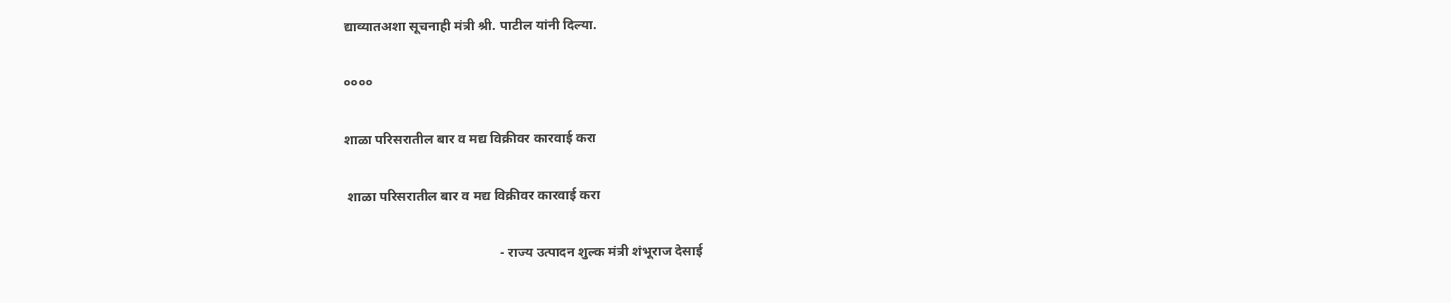द्याव्यातअशा सूचनाही मंत्री श्री. पाटील यांनी दिल्या.

००००

शाळा परिसरातील बार व मद्य विक्रीवर कारवाई करा

 शाळा परिसरातील बार व मद्य विक्रीवर कारवाई करा

                                              - राज्य उत्पादन शुल्क मंत्री शंभूराज देसाई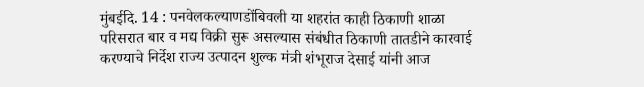मुंबईदि. 14 : पनवेलकल्याणडोंबिवली या शहरांत काही ठिकाणी शाळा परिसरात बार व मद्य विक्री सुरू असल्यास संबंधीत ठिकाणी तातडीने कारवाई करण्याचे निर्देश राज्य उत्पादन शुल्क मंत्री शंभूराज देसाई यांनी आज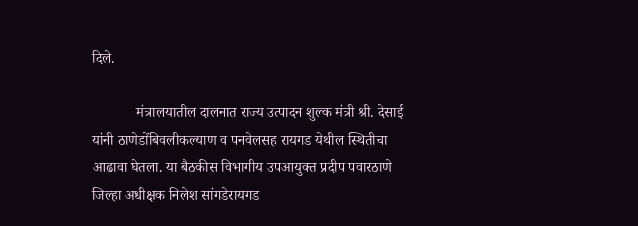दिले.

            मंत्रालयातील दालनात राज्य उत्पादन शुल्क मंत्री श्री. देसाई यांनी ठाणेडोंबिवलीकल्याण व पनवेलसह रायगड येथील स्थितीचा आढावा घेतला. या बैठकीस विभागीय उपआयुक्त प्रदीप पवारठाणे जिल्हा अधीक्षक निलेश सांगडेरायगड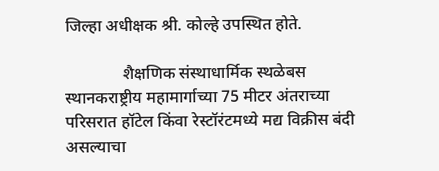जिल्हा अधीक्षक श्री. कोल्हे उपस्थित होते.

              शैक्षणिक संस्थाधार्मिक स्थळेबस स्थानकराष्ट्रीय महामार्गाच्या 75 मीटर अंतराच्या परिसरात हॉटेल किंवा रेस्टॉरंटमध्ये मद्य विक्रीस बंदी असल्याचा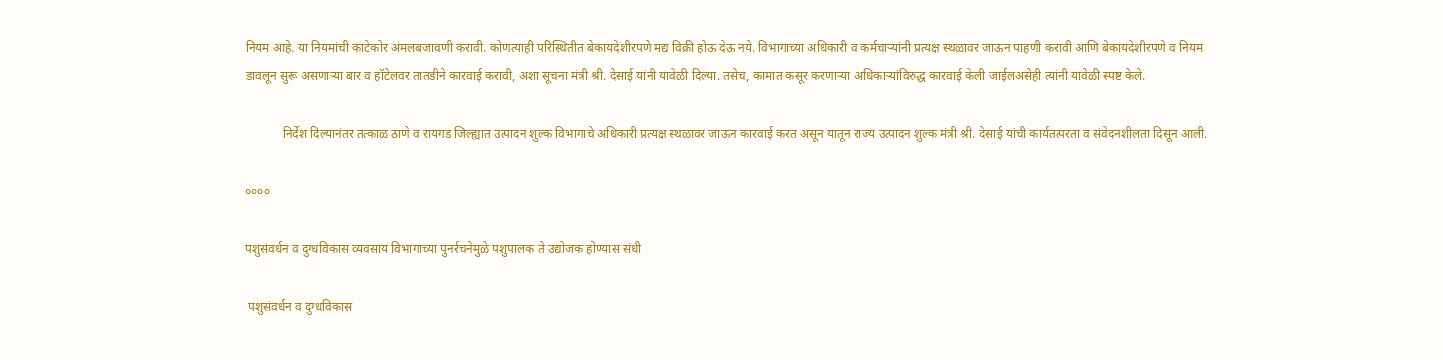नियम आहे. या नियमांची काटेकोर अंमलबजावणी करावी. कोणत्याही परिस्थितीत बेकायदेशीरपणे मद्य विक्री होऊ देऊ नये. विभागाच्या अधिकारी व कर्मचाऱ्यांनी प्रत्यक्ष स्थळावर जाऊन पाहणी करावी आणि बेकायदेशीरपणे व नियम डावलून सुरू असणाऱ्या बार व हॉटेलवर तातडीने कारवाई करावी, अशा सूचना मंत्री श्री. देसाई यांनी यावेळी दिल्या. तसेच, कामात कसूर करणाऱ्या अधिकाऱ्यांविरुद्ध कारवाई केली जाईलअसेही त्यांनी यावेळी स्पष्ट केले.

            निर्देश दिल्यानंतर तत्काळ ठाणे व रायगड जिल्ह्यात उत्पादन शुल्क विभागाचे अधिकारी प्रत्यक्ष स्थळावर जाऊन कारवाई करत असून यातून राज्य उत्पादन शुल्क मंत्री श्री. देसाई यांची कार्यतत्परता व संवेदनशीलता दिसून आली.

००००

पशुसंवर्धन व दुग्धविकास व्यवसाय विभागाच्या पुनर्रचनेमुळे पशुपालक ते उद्योजक होण्यास संधी

 पशुसंवर्धन व दुग्धविकास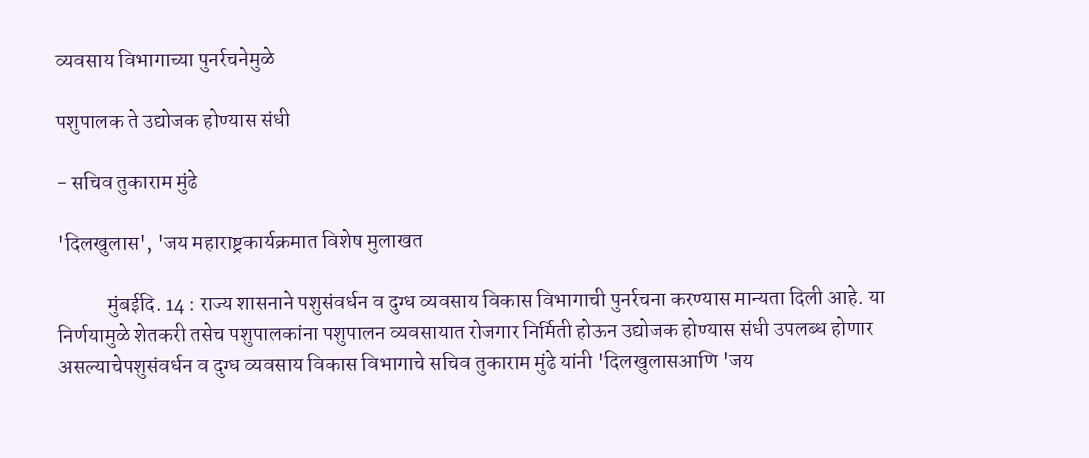व्यवसाय विभागाच्या पुनर्रचनेमुळे

पशुपालक ते उद्योजक होण्यास संधी

- सचिव तुकाराम मुंढे

'दिलखुलास', 'जय महाराष्ट्रकार्यक्रमात विशेष मुलाखत

            मुंबईदि. 14 : राज्य शासनाने पशुसंवर्धन व दुग्ध व्यवसाय विकास विभागाची पुनर्रचना करण्यास मान्यता दिली आहे. या निर्णयामुळे शेतकरी तसेच पशुपालकांना पशुपालन व्यवसायात रोजगार निर्मिती होऊन उद्योजक होण्यास संधी उपलब्ध होणार असल्याचेपशुसंवर्धन व दुग्ध व्यवसाय विकास विभागाचे सचिव तुकाराम मुंढे यांनी 'दिलखुलासआणि 'जय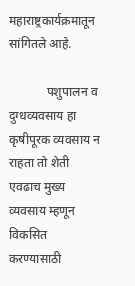महाराष्ट्रकार्यक्रमातून सांगितले आहे.

            पशुपालन व दुग्धव्यवसाय हा कृषीपूरक व्यवसाय न राहता तो शेती एवढाच मुख्य व्यवसाय म्हणून विकसित करण्यासाठी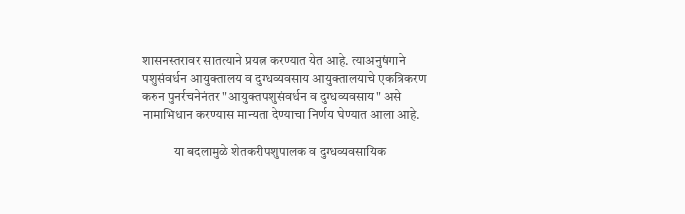शासनस्तरावर सातत्याने प्रयत्न करण्यात येत आहे. त्याअनुषंगाने पशुसंवर्धन आयुक्तालय व दुग्धव्यवसाय आयुक्तालयाचे एकत्रिकरण करुन पुनर्रचनेनंतर "आयुक्तपशुसंवर्धन व दुग्धव्यवसाय" असे नामाभिधान करण्यास मान्यता देण्याचा निर्णय घेण्यात आला आहे.

            या बदलामुळे शेतकरीपशुपालक व दुग्धव्यवसायिक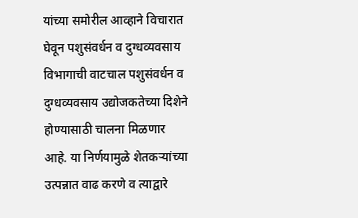यांच्या समोरील आव्हाने विचारात घेवून पशुसंवर्धन व दुग्धव्यवसाय विभागाची वाटचाल पशुसंवर्धन व दुग्धव्यवसाय उद्योजकतेच्या दिशेने होण्यासाठी चालना मिळणार आहे. या निर्णयामुळे शेतकऱ्यांच्या उत्पन्नात वाढ करणे व त्याद्वारे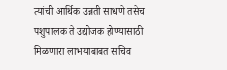त्यांची आर्थिक उन्नती साधणे तसेच पशुपालक ते उद्योजक होण्यासाठी मिळणारा लाभयाबाबत सचिव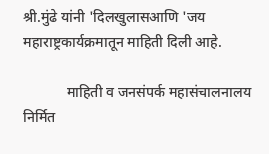श्री.मुंढे यांनी 'दिलखुलासआणि 'जय महाराष्ट्रकार्यक्रमातून माहिती दिली आहे.

            माहिती व जनसंपर्क महासंचालनालय निर्मित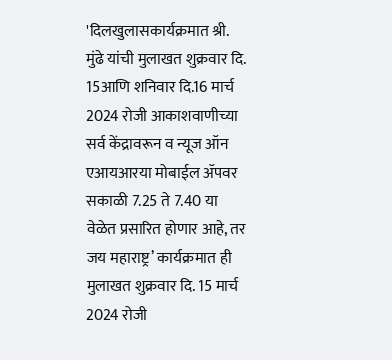'दिलखुलासकार्यक्रमात श्री. मुंढे यांची मुलाखत शुक्रवार दि. 15आणि शनिवार दि.16 मार्च 2024 रोजी आकाशवाणीच्या सर्व केंद्रावरून व न्यूज ऑन एआयआरया मोबाईल ॲपवर सकाळी 7.25 ते 7.40 या वेळेत प्रसारित होणार आहे, तर जय महाराष्ट्र’ कार्यक्रमात ही मुलाखत शुक्रवार दि. 15 मार्च 2024 रोजी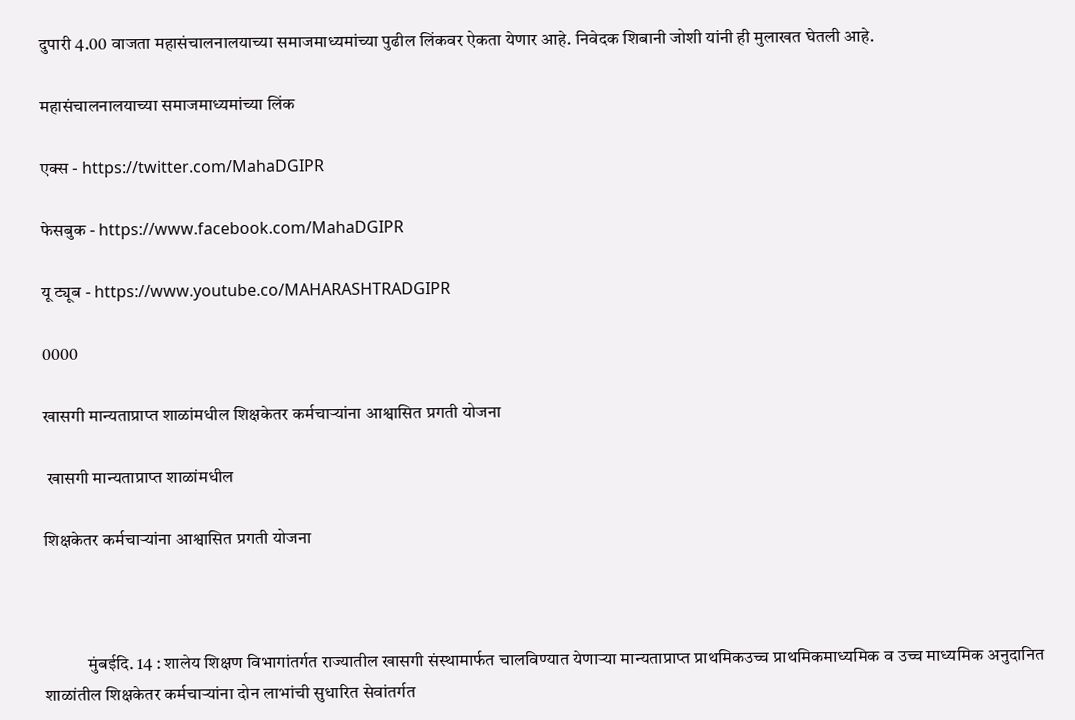दुपारी 4.00 वाजता महासंचालनालयाच्या समाजमाध्यमांच्या पुढील लिंकवर ऐकता येणार आहे. निवेदक शिबानी जोशी यांनी ही मुलाखत घेतली आहे.

महासंचालनालयाच्या समाजमाध्यमांच्या लिंक

एक्स - https://twitter.com/MahaDGIPR

फेसबुक - https://www.facebook.com/MahaDGIPR

यू ट्यूब - https://www.youtube.co/MAHARASHTRADGIPR

0000

खासगी मान्यताप्राप्त शाळांमधील शिक्षकेतर कर्मचाऱ्यांना आश्वासित प्रगती योजना

 खासगी मान्यताप्राप्त शाळांमधील

शिक्षकेतर कर्मचाऱ्यांना आश्वासित प्रगती योजना



            मुंबईदि. 14 : शालेय शिक्षण विभागांतर्गत राज्यातील खासगी संस्थामार्फत चालविण्यात येणाऱ्या मान्यताप्राप्त प्राथमिकउच्च प्राथमिकमाध्यमिक व उच्च माध्यमिक अनुदानित शाळांतील शिक्षकेतर कर्मचाऱ्यांना दोन लाभांची सुधारित सेवांतर्गत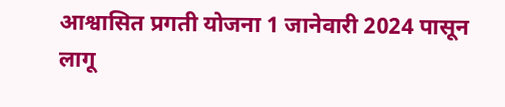आश्वासित प्रगती योजना 1 जानेवारी 2024 पासून लागू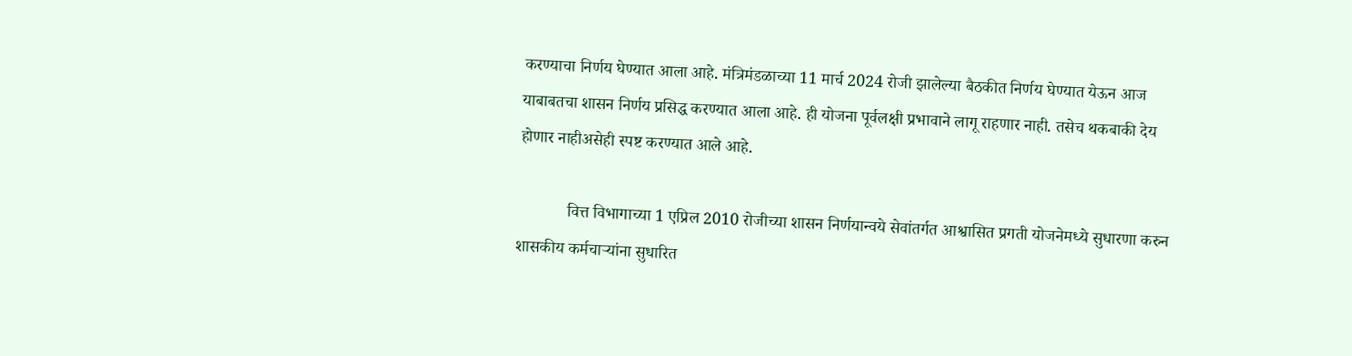करण्याचा निर्णय घेण्यात आला आहे. मंत्रिमंडळाच्या 11 मार्च 2024 रोजी झालेल्या बैठकीत निर्णय घेण्यात येऊन आज याबाबतचा शासन निर्णय प्रसिद्ध करण्यात आला आहे. ही योजना पूर्वलक्षी प्रभावाने लागू राहणार नाही. तसेच थकबाकी देय होणार नाहीअसेही स्पष्ट करण्यात आले आहे.

            वित्त विभागाच्या 1 एप्रिल 2010 रोजीच्या शासन निर्णयान्वये सेवांतर्गत आश्वासित प्रगती योजनेमध्ये सुधारणा करुन शासकीय कर्मचाऱ्यांना सुधारित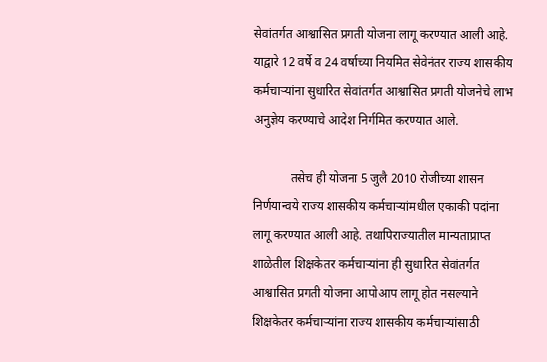सेवांतर्गत आश्वासित प्रगती योजना लागू करण्यात आली आहे. याद्वारे 12 वर्षे व 24 वर्षाच्या नियमित सेवेनंतर राज्य शासकीय कर्मचाऱ्यांना सुधारित सेवांतर्गत आश्वासित प्रगती योजनेचे लाभ अनुज्ञेय करण्याचे आदेश निर्गमित करण्यात आले.

            तसेच ही योजना 5 जुलै 2010 रोजीच्या शासन निर्णयान्वये राज्य शासकीय कर्मचाऱ्यांमधील एकाकी पदांना लागू करण्यात आली आहे. तथापिराज्यातील मान्यताप्राप्त शाळेतील शिक्षकेतर कर्मचाऱ्यांना ही सुधारित सेवांतर्गत आश्वासित प्रगती योजना आपोआप लागू होत नसल्याने शिक्षकेतर कर्मचाऱ्यांना राज्य शासकीय कर्मचाऱ्यांसाठी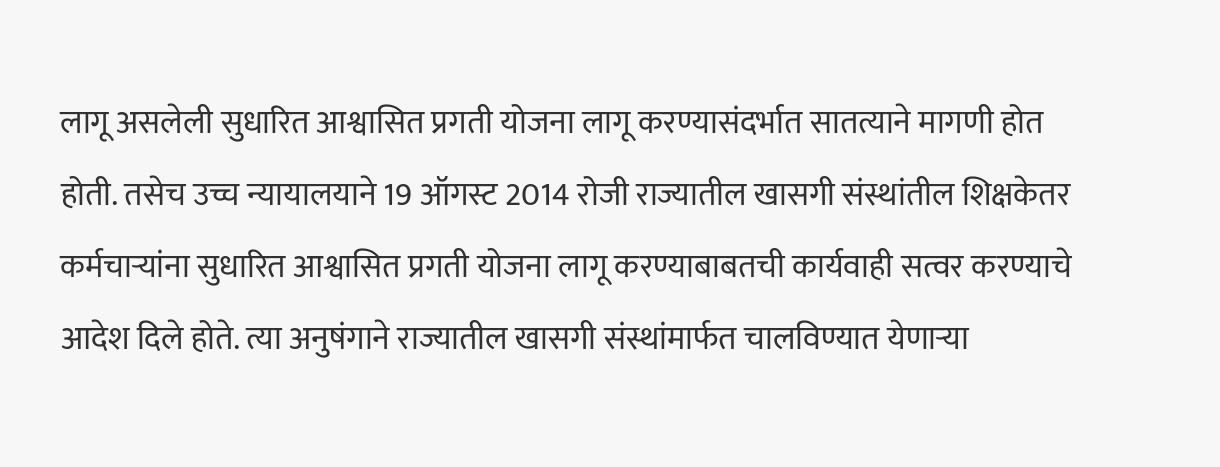लागू असलेली सुधारित आश्वासित प्रगती योजना लागू करण्यासंदर्भात सातत्याने मागणी होत होती. तसेच उच्च न्यायालयाने 19 ऑगस्ट 2014 रोजी राज्यातील खासगी संस्थांतील शिक्षकेतर कर्मचाऱ्यांना सुधारित आश्वासित प्रगती योजना लागू करण्याबाबतची कार्यवाही सत्वर करण्याचे आदेश दिले होते. त्या अनुषंगाने राज्यातील खासगी संस्थांमार्फत चालविण्यात येणाऱ्या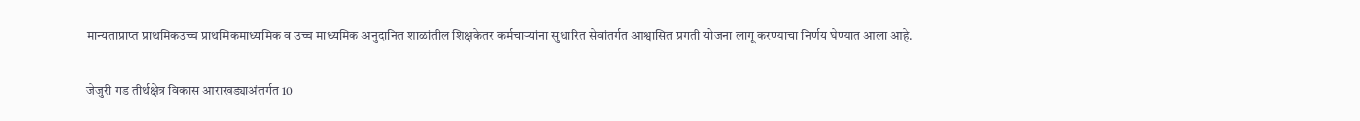मान्यताप्राप्त प्राथमिकउच्च प्राथमिकमाध्यमिक व उच्च माध्यमिक अनुदानित शाळांतील शिक्षकेतर कर्मचाऱ्यांना सुधारित सेवांतर्गत आश्वासित प्रगती योजना लागू करण्याचा निर्णय घेण्यात आला आहे.

जेजुरी गड तीर्थक्षेत्र विकास आराखड्याअंतर्गत 10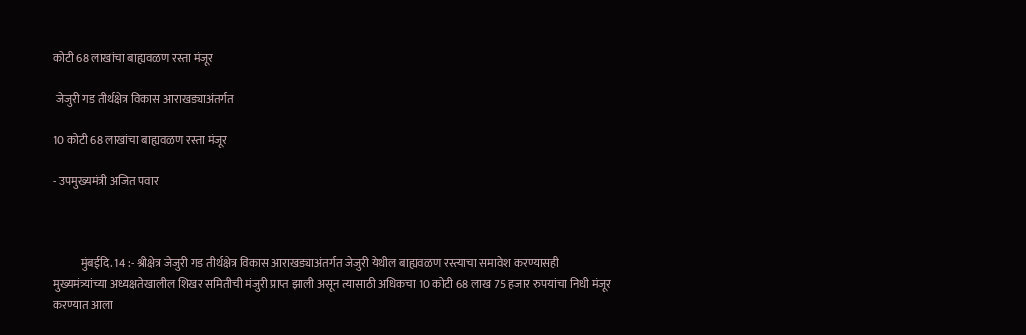कोटी 68 लाखांचा बाह्यवळण रस्ता मंजूर

 जेजुरी गड तीर्थक्षेत्र विकास आराखड्याअंतर्गत

10 कोटी 68 लाखांचा बाह्यवळण रस्ता मंजूर

- उपमुख्यमंत्री अजित पवार



            मुंबईदि. 14 :- श्रीक्षेत्र जेजुरी गड तीर्थक्षेत्र विकास आराखड्याअंतर्गत जेजुरी येथील बाह्यवळण रस्त्याचा समावेश करण्यासही मुख्यमंत्र्यांच्या अध्यक्षतेखालील शिखर समितीची मंजुरी प्राप्त झाली असून त्यासाठी अधिकचा 10 कोटी 68 लाख 75 हजार रुपयांचा निधी मंजूर करण्यात आला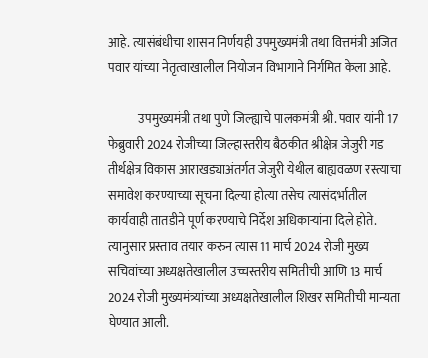आहे. त्यासंबंधीचा शासन निर्णयही उपमुख्यमंत्री तथा वित्तमंत्री अजित पवार यांच्या नेतृत्वाखालील नियोजन विभागाने निर्गमित केला आहे.

            उपमुख्यमंत्री तथा पुणे जिल्ह्याचे पालकमंत्री श्री. पवार यांनी 17 फेब्रुवारी 2024 रोजीच्या जिल्हास्तरीय बैठकीत श्रीक्षेत्र जेजुरी गड तीर्थक्षेत्र विकास आराखड्याअंतर्गत जेजुरी येथील बाह्यवळण रस्त्याचा समावेश करण्याच्या सूचना दिल्या होत्या तसेच त्यासंदर्भातील कार्यवाही तातडीने पूर्ण करण्याचे निर्देश अधिकाऱ्यांना दिले होते. त्यानुसार प्रस्ताव तयार करुन त्यास 11 मार्च 2024 रोजी मुख्य सचिवांच्या अध्यक्षतेखालील उच्चस्तरीय समितीची आणि 13 मार्च 2024 रोजी मुख्यमंत्र्यांच्या अध्यक्षतेखालील शिखर समितीची मान्यता घेण्यात आली.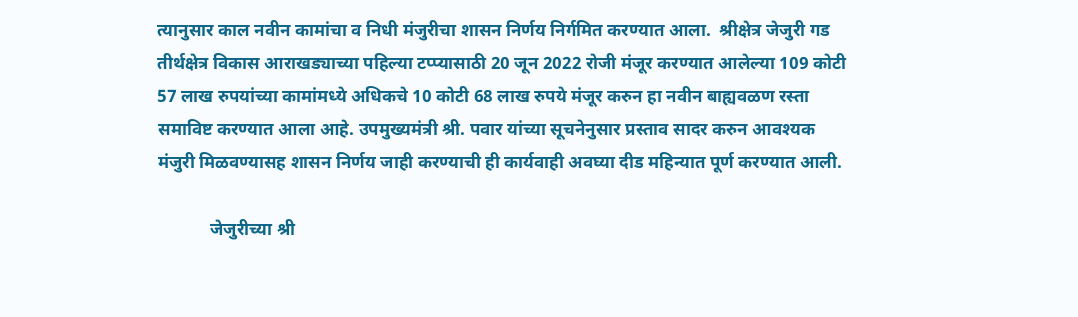त्यानुसार काल नवीन कामांचा व निधी मंजुरीचा शासन निर्णय निर्गमित करण्यात आला.  श्रीक्षेत्र जेजुरी गड तीर्थक्षेत्र विकास आराखड्याच्या पहिल्या टप्प्यासाठी 20 जून 2022 रोजी मंजूर करण्यात आलेल्या 109 कोटी 57 लाख रुपयांच्या कामांमध्ये अधिकचे 10 कोटी 68 लाख रुपये मंजूर करुन हा नवीन बाह्यवळण रस्ता समाविष्ट करण्यात आला आहे. उपमुख्यमंत्री श्री. पवार यांच्या सूचनेनुसार प्रस्ताव सादर करुन आवश्यक मंजुरी मिळवण्यासह शासन निर्णय जाही करण्याची ही कार्यवाही अवघ्या दीड महिन्यात पूर्ण करण्यात आली.

            जेजुरीच्या श्री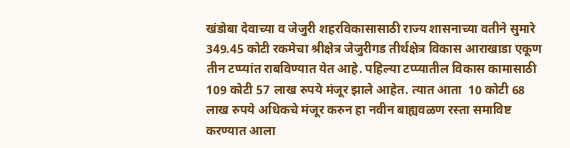खंडोबा देवाच्या व जेजुरी शहरविकासासाठी राज्य शासनाच्या वतीने सुमारे 349.45 कोटी रकमेचा श्रीक्षेत्र जेजुरीगड तीर्थक्षेत्र विकास आराखाडा एकूण तीन टप्प्यांत राबविण्यात येत आहे. पहिल्या टप्प्यातील विकास कामासाठी 109 कोटी 57 लाख रुपये मंजूर झाले आहेत. त्यात आता  10 कोटी 68 लाख रुपये अधिकचे मंजूर करुन हा नवीन बाह्यवळण रस्ता समाविष्ट करण्यात आला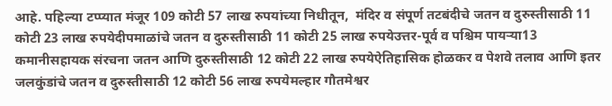आहे. पहिल्या टप्प्यात मंजूर 109 कोटी 57 लाख रुपयांच्या निधीतून,  मंदिर व संपूर्ण तटबंदीचे जतन व दुरुस्तीसाठी 11 कोटी 23 लाख रुपयेदीपमाळांचे जतन व दुरुस्तीसाठी 11 कोटी 25 लाख रुपयेउत्तर-पूर्व व पश्चिम पायऱ्या13 कमानीसहायक संरचना जतन आणि दुरुस्तीसाठी 12 कोटी 22 लाख रुपयेऐतिहासिक होळकर व पेशवे तलाव आणि इतर जलकुंडांचे जतन व दुरुस्तीसाठी 12 कोटी 56 लाख रुपयेमल्हार गौतमेश्वर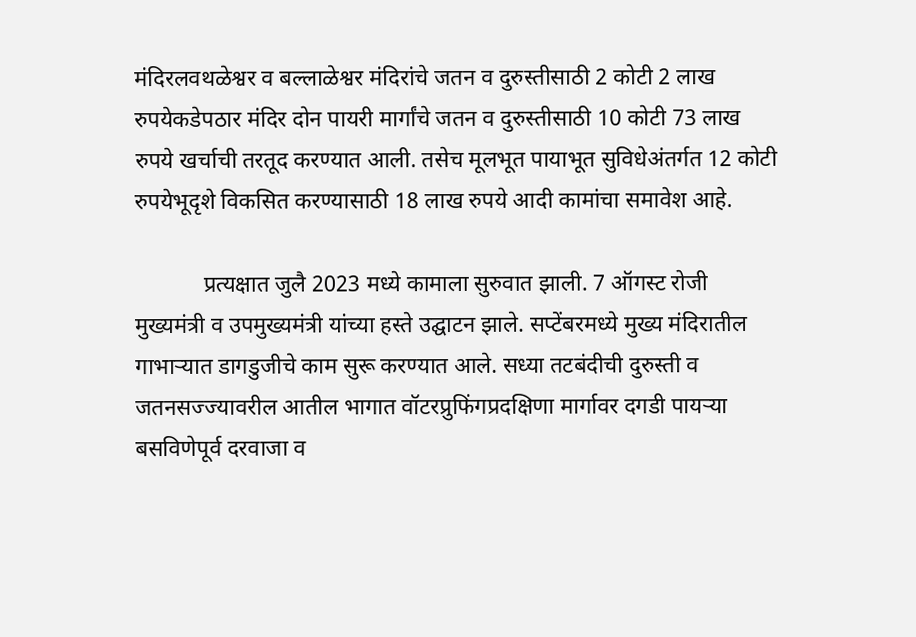मंदिरलवथळेश्वर व बल्लाळेश्वर मंदिरांचे जतन व दुरुस्तीसाठी 2 कोटी 2 लाख रुपयेकडेपठार मंदिर दोन पायरी मार्गांचे जतन व दुरुस्तीसाठी 10 कोटी 73 लाख रुपये खर्चाची तरतूद करण्यात आली. तसेच मूलभूत पायाभूत सुविधेअंतर्गत 12 कोटी रुपयेभूदृशे विकसित करण्यासाठी 18 लाख रुपये आदी कामांचा समावेश आहे.

            प्रत्यक्षात जुलै 2023 मध्ये कामाला सुरुवात झाली. 7 ऑगस्ट रोजी मुख्यमंत्री व उपमुख्यमंत्री यांच्या हस्ते उद्घाटन झाले. सप्टेंबरमध्ये मुख्य मंदिरातील गाभाऱ्यात डागडुजीचे काम सुरू करण्यात आले. सध्या तटबंदीची दुरुस्ती व जतनसज्ज्यावरील आतील भागात वॉटरप्रुफिंगप्रदक्षिणा मार्गावर दगडी पायऱ्या बसविणेपूर्व दरवाजा व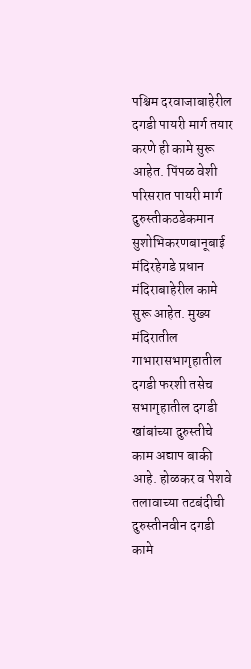पश्चिम दरवाजाबाहेरील दगडी पायरी मार्ग तयार करणे ही कामे सुरू आहेत. पिंपळ वेशी परिसरात पायरी मार्ग दुरुस्तीकठडेकमान सुशोभिकरणबानूबाई मंदिरहेगडे प्रधान मंदिराबाहेरील कामे सुरू आहेत. मुख्य मंदिरातील गाभारासभागृहातील दगडी फरशी तसेच सभागृहातील दगडी खांबांच्या दुरुस्तीचे काम अद्याप बाकी आहे. होळकर व पेशवे तलावाच्या तटबंदीची दुरुस्तीनवीन दगडी कामे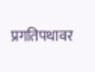प्रगतिपथावर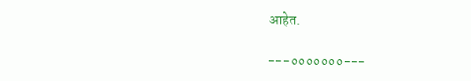आहेत.

---०००००००---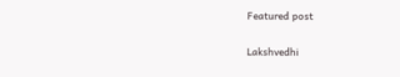Featured post

Lakshvedhi